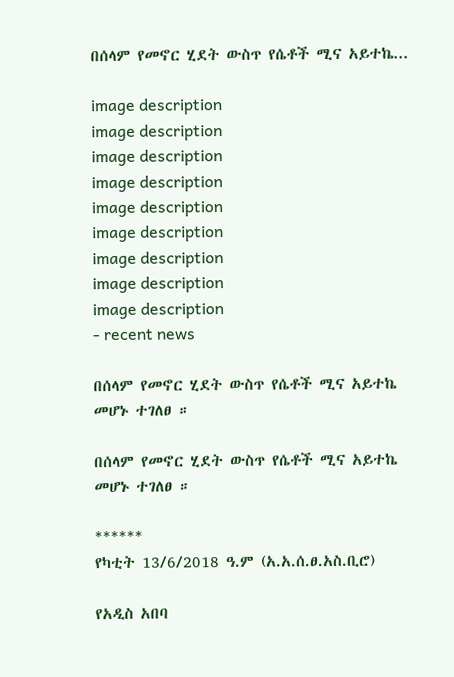በሰላም የመኖር ሂደት ውስጥ የሴቶች ሚና አይተኬ...

image description
image description
image description
image description
image description
image description
image description
image description
image description
- recent news

በሰላም የመኖር ሂደት ውስጥ የሴቶች ሚና አይተኬ መሆኑ ተገለፀ ።

በሰላም የመኖር ሂደት ውስጥ የሴቶች ሚና አይተኬ መሆኑ ተገለፀ ።

******
የካቲት 13/6/2018 ዓ.ም (አ.አ.ሰ.ፀ.አስ.ቢሮ)

የአዲስ አበባ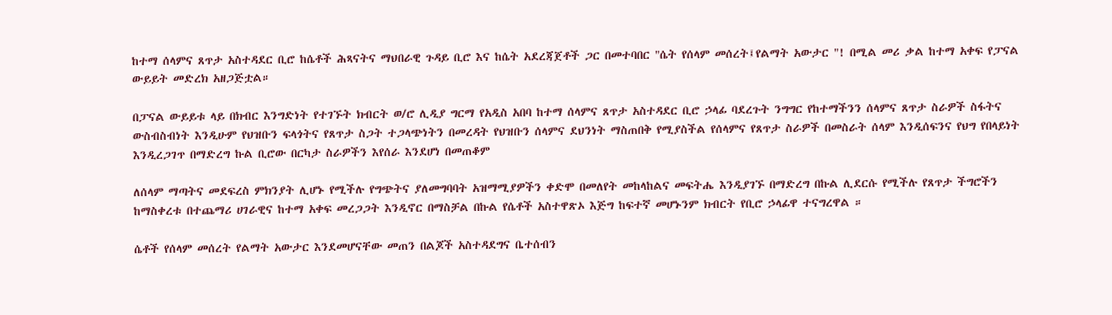ከተማ ሰላምና ጸጥታ አስተዳደር ቢሮ ከሴቶች ሕጻናትና ማህበራዊ ጉዳይ ቢሮ እና ከሴት አደረጃጀቶች ጋር በመተባበር "ሴት የሰላም መሰረት፤የልማት አውታር "! በሚል መሪ ቃል ከተማ አቀፍ የፓናል ውይይት መድረክ አዘጋጅቷል።

በፓናል ውይይቱ ላይ በክብር እንግድነት የተገኙት ክብርት ወ/ሮ ሊዲያ ግርማ የአዲስ አበባ ከተማ ሰላምና ጸጥታ አስተዳደር ቢሮ ኃላፊ ባደረጉት ንግግር የከተማችንን ሰላምና ጸጥታ ስራዎች ስፋትና ውስብስብነት እንዲሁም የህዝቡን ፍላጎትና የጸጥታ ስጋት ተጋላጭነትን በመረዳት የህዝቡን ሰላምና ደህንነት ማስጠበቅ የሚያስችል የሰላምና የጸጥታ ስራዎች በመስራት ሰላም እንዲሰፍንና የህግ የበላይነት እንዲረጋገጥ በማድረግ ኩል ቢሮው በርካታ ስራዎችን እየሰራ እንደሆነ በመጠቆም

ለሰላም ማጣትና መደፍረስ ምክንያት ሊሆኑ የሚችሉ የግጭትና ያለመግባባት አዝማሚያዎችን ቀድሞ በመለየት መከላከልና መፍትሔ እንዲያገኙ በማድረግ በኩል ሊደርሱ የሚችሉ የጸጥታ ችግሮችን ከማስቀረቱ በተጨማሪ ሀገራዊና ከተማ አቀፍ መረጋጋት እንዲኖር በማስቻል በኩል የሴቶች አስተዋጽኦ እጅግ ከፍተኛ መሆኑንም ክብርት የቢሮ ኃላፊዋ ተናግረዋል ።

ሴቶች የሰላም መሰረት የልማት አውታር እንደመሆናቸው መጠን በልጆች አስተዳደግና ቤተሰብን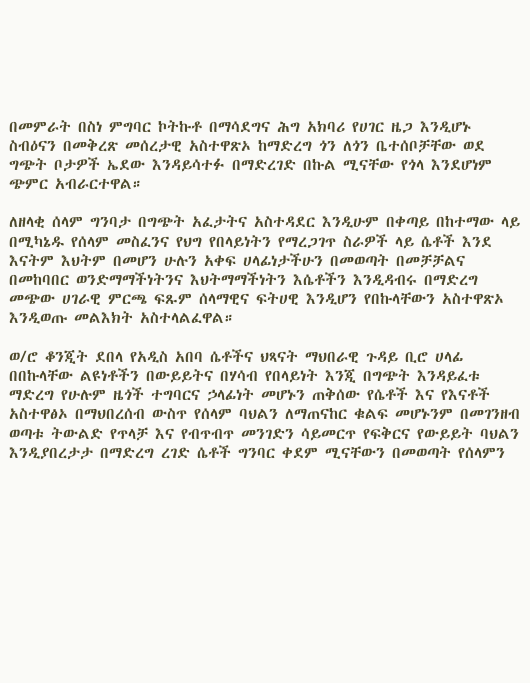በመምራት በስነ ምግባር ኮትኩቶ በማሳደግና ሕግ አክባሪ የሀገር ዜጋ እንዲሆኑ ስብዕናን በመቅረጽ መሰረታዊ አስተዋጽኦ ከማድረግ ጎን ለጎን ቤተሰቦቻቸው ወደ ግጭት ቦታዎች ኤደው እንዳይሳተፉ በማድረገድ በኩል ሚናቸው የጎላ እንደሆነም ጭምር አብራርተዋል።

ለዘላቂ ሰላም ግንባታ በግጭት አፈታትና አስተዳደር እንዲሁም በቀጣይ በከተማው ላይ በሚካኔዱ የሰላም መስፈንና የህግ የበላይነትን የማረጋገጥ ስራዎች ላይ ሴቶች እንደ እናትም እህትም በመሆን ሁሉን አቀፍ ሀላፊነታችሁን በመወጣት በመቻቻልና በመከባበር ወንድማማችነትንና እህትማማችነትን እሴቶችን እንዲዳብሩ በማድረግ መጭው ሀገራዊ ምርጫ ፍጹም ሰላማዊና ፍትሀዊ እንዲሆን የበኩላቸውን አስተዋጽኦ እንዲወጡ መልእክት አስተላልፈዋል።

ወ/ሮ ቆንጂት ደበላ የአዲስ አበባ ሴቶችና ህጻናት ማህበራዊ ጉዳይ ቢሮ ሀላፊ በበኩላቸው ልዩነቶችን በውይይትና በሃሳብ የበላይነት እንጂ በግጭት እንዳይፈቱ ማድረግ የሁሉም ዜጎች ተግባርና ኃላፊነት መሆኑን ጠቅሰው የሴቶች እና የእናቶች አስተዋፅኦ በማህበረሰብ ውስጥ የሰላም ባህልን ለማጠናከር ቁልፍ መሆኑንም በመገንዘብ ወጣቱ ትውልድ የጥላቻ እና የብጥብጥ መንገድን ሳይመርጥ የፍቅርና የውይይት ባህልን እንዲያበረታታ በማድረግ ረገድ ሴቶች ግንባር ቀደም ሚናቸውን በመወጣት የሰላምን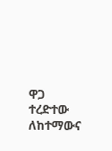ዋጋ ተረድተው ለከተማውና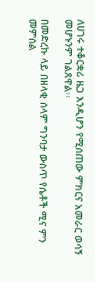ለሀገሩ ተቆርቋሪ ዜጋ እንዲሆን የሚሰጠው ምክርና አመራር ወሳኝ መሆኑንም ገልጸዋል፡፡

በመድረኩ ላይ በዘላቂ ሰላም ግንባታ ውስጥ የሴቶች ሚና ምን መምሰል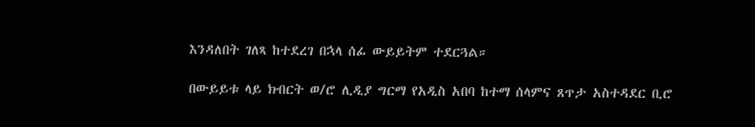እንዳለበት ገለጻ ከተደረገ በኋላ ሰፊ ውይይትም ተደርጓል።

በውይይቱ ላይ ክብርት ወ/ሮ ሊዲያ ግርማ የአዲስ አበባ ከተማ ሰላምና ጸጥታ አስተዳደር ቢሮ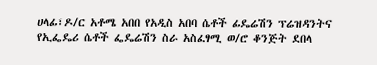ሀላፊ፣ዶ/ር አቶሜ አበበ የአዲስ አበባ ሴቶች ፊዴሬሽን ፕሬዝዳንትና የኢፌዴሪ ሴቶች ፌዴሬሽን ስራ አስፈፃሚ ወ/ሮ ቆንጅት ደበላ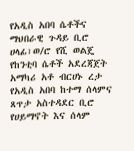የአዲስ አበባ ሴቶችና ማህበራዊ ጉዳይ ቢሮ ሀላፊ፣ወ/ሮ የሺ ወልጄ የከንቲባ ሴቶች አደረጃጀት አማካሪ አቶ ብርሀኑ ረታ የአዲስ አበባ ከተማ ሰላምና ጸጥታ አስተዳደር ቢሮ የሀይማኖት እና ሰላም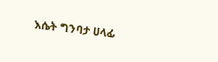እሴት ግንባታ ሀላፊ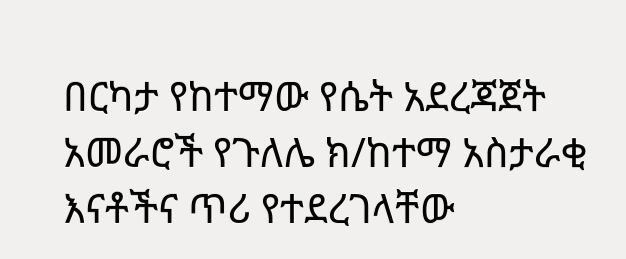በርካታ የከተማው የሴት አደረጃጀት አመራሮች የጉለሌ ክ/ከተማ አስታራቂ እናቶችና ጥሪ የተደረገላቸው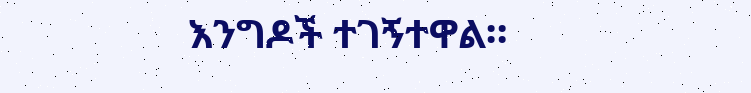እንግዶች ተገኝተዋል።